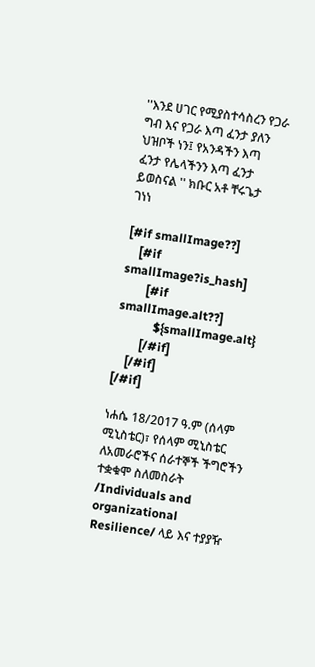''እንደ ሀገር የሚያስተሳስረን የጋራ ግብ እና የጋራ እጣ ፈንታ ያለን ህዝቦች ነን፤ የአንዳችን እጣ ፈንታ የሌላችንን እጣ ፈንታ ይወስናል '' ክቡር አቶ ቸሩጌታ ገነነ

[#if smallImage??]
    [#if smallImage?is_hash]
        [#if smallImage.alt??]
            ${smallImage.alt}
        [/#if]
    [/#if]
[/#if]

ነሐሴ 18/2017 ዓ.ም (ሰላም ሚኒስቴር)፣ የሰላም ሚኒስቴር ለአመራሮችና ሰራተኞች ችግሮችን ተቋቁሞ ስለመስራት /Individuals and organizational Resilience/ ላይ እና ተያያዥ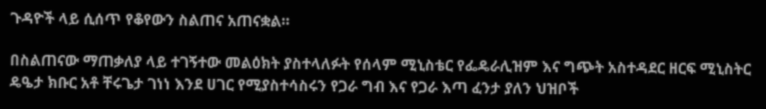ጉዳዮች ላይ ሲሰጥ የቆየውን ስልጠና አጠናቋል።

በስልጠናው ማጠቃለያ ላይ ተገኝተው መልዕክት ያስተላለፉት የሰላም ሚኒስቴር የፌዴራሊዝም እና ግጭት አስተዳደር ዘርፍ ሚኒስትር ዴዔታ ክቡር አቶ ቸሩጌታ ገነነ እንደ ሀገር የሚያስተሳስሩን የጋራ ግብ እና የጋራ እጣ ፈንታ ያለን ህዝቦች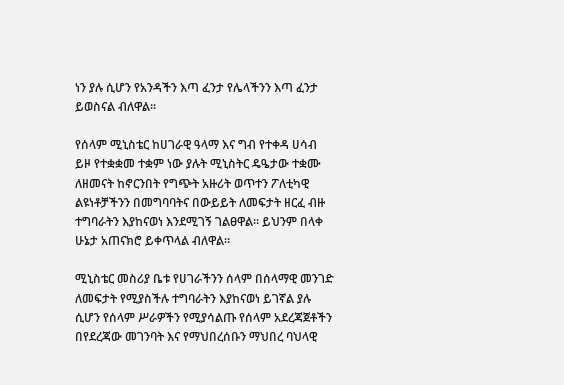ነን ያሉ ሲሆን የአንዳችን እጣ ፈንታ የሌላችንን እጣ ፈንታ ይወስናል ብለዋል።

የሰላም ሚኒስቴር ከሀገራዊ ዓላማ እና ግብ የተቀዳ ሀሳብ ይዞ የተቋቋመ ተቋም ነው ያሉት ሚኒስትር ዴዔታው ተቋሙ ለዘመናት ከኖርንበት የግጭት አዙሪት ወጥተን ፖለቲካዊ ልዩነቶቻችንን በመግባባትና በውይይት ለመፍታት ዘርፈ ብዙ ተግባራትን እያከናወነ እንደሚገኝ ገልፀዋል። ይህንም በላቀ ሁኔታ አጠናክሮ ይቀጥላል ብለዋል።

ሚኒስቴር መስሪያ ቤቱ የሀገራችንን ሰላም በሰላማዊ መንገድ ለመፍታት የሚያስችሉ ተግባራትን እያከናወነ ይገኛል ያሉ ሲሆን የሰላም ሥራዎችን የሚያሳልጡ የሰላም አደረጃጀቶችን በየደረጃው መገንባት እና የማህበረሰቡን ማህበረ ባህላዊ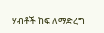ሃብቶች ከፍ ለማድረግ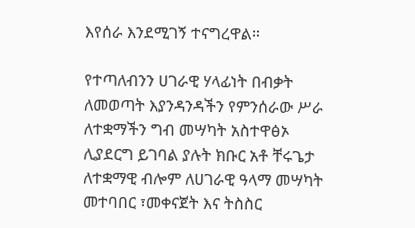እየሰራ እንደሚገኝ ተናግረዋል።

የተጣለብንን ሀገራዊ ሃላፊነት በብቃት ለመወጣት እያንዳንዳችን የምንሰራው ሥራ ለተቋማችን ግብ መሣካት አስተዋፅኦ ሊያደርግ ይገባል ያሉት ክቡር አቶ ቸሩጌታ ለተቋማዊ ብሎም ለሀገራዊ ዓላማ መሣካት መተባበር ፣መቀናጀት እና ትስስር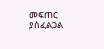መፍጠር ያስፈልጋል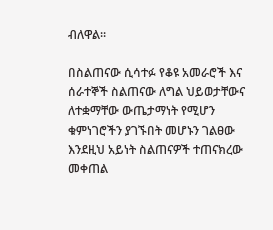ብለዋል።

በስልጠናው ሲሳተፉ የቆዩ አመራሮች እና ሰራተኞች ስልጠናው ለግል ህይወታቸውና ለተቋማቸው ውጤታማነት የሚሆን ቁምነገሮችን ያገኙበት መሆኑን ገልፀው እንደዚህ አይነት ስልጠናዎች ተጠናክረው መቀጠል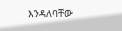እንዳለባቸው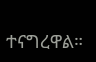ተናግረዋል።